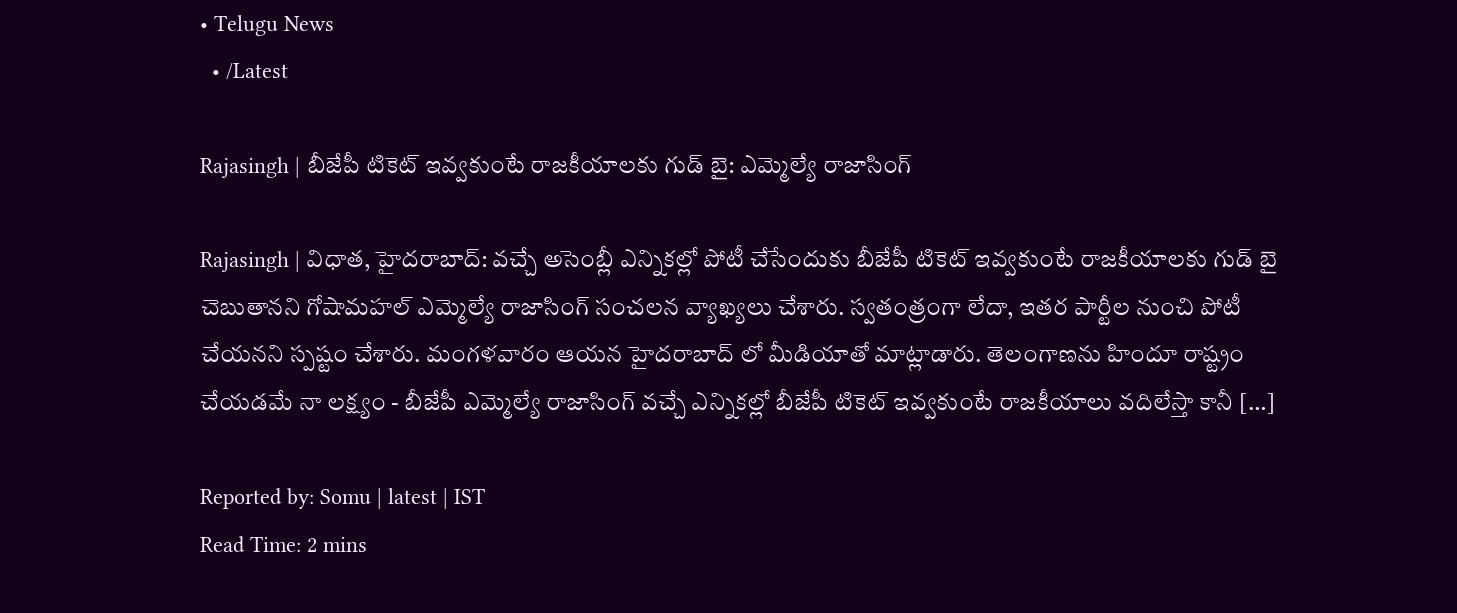• Telugu News
  • /Latest

Rajasingh | బీజేపీ టికెట్ ఇవ్వకుంటే రాజకీయాలకు గుడ్ బై: ఎమ్మెల్యే రాజాసింగ్

Rajasingh | విధాత, హైదరాబాద్: వచ్చే అసెంబ్లీ ఎన్నికల్లో పోటీ చేసేందుకు బీజేపీ టికెట్‌ ఇవ్వకుంటే రాజకీయాలకు గుడ్ బై చెబుతానని గోషామహల్‌ ఎమ్మెల్యే రాజాసింగ్ సంచలన వ్యాఖ్యలు చేశారు. స్వతంత్రంగా లేదా, ఇతర పార్టీల నుంచి పోటీ చేయనని స్పష్టం చేశారు. మంగళవారం ఆయన హైదరాబాద్ లో మీడియాతో మాట్లాడారు. తెలంగాణను హిందూ రాష్ట్రం చేయడమే నా లక్ష్యం - బీజేపీ ఎమ్మెల్యే రాజాసింగ్ వచ్చే ఎన్నికల్లో బీజేపీ టికెట్ ఇవ్వకుంటే రాజకీయాలు వదిలేస్తా కానీ […]

Reported by: Somu | latest | IST
Read Time: 2 mins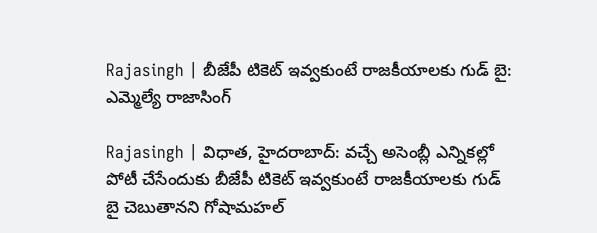Rajasingh | బీజేపీ టికెట్ ఇవ్వకుంటే రాజకీయాలకు గుడ్ బై: ఎమ్మెల్యే రాజాసింగ్

Rajasingh | విధాత, హైదరాబాద్: వచ్చే అసెంబ్లీ ఎన్నికల్లో పోటీ చేసేందుకు బీజేపీ టికెట్‌ ఇవ్వకుంటే రాజకీయాలకు గుడ్ బై చెబుతానని గోషామహల్‌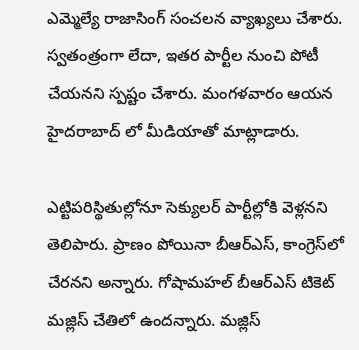ఎమ్మెల్యే రాజాసింగ్ సంచలన వ్యాఖ్యలు చేశారు. స్వతంత్రంగా లేదా, ఇతర పార్టీల నుంచి పోటీ చేయనని స్పష్టం చేశారు. మంగళవారం ఆయన హైదరాబాద్ లో మీడియాతో మాట్లాడారు.

ఎట్టిపరిస్థితుల్లోనూ సెక్యులర్‌ పార్టీల్లోకి వెళ్లనని తెలిపారు. ప్రాణం పోయినా బీఆర్ఎస్, కాంగ్రెస్‌లో చేరనని అన్నారు. గోషామహల్‌ బీఆర్ఎస్ టికెట్‌ మజ్లిస్‌ చేతిలో ఉందన్నారు. మజ్లిస్‌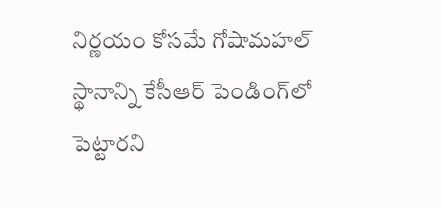నిర్ణయం కోసమే గోషామహల్‌ స్థానాన్ని కేసీఆర్‌ పెండింగ్‌లో పెట్టారని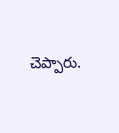చెప్పారు.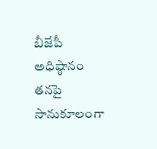బీజేపీ అధిష్ఠానం తనపై సానుకూలంగా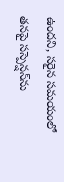ఉందని, సరైన సమయంలో తనపై సస్పెన్షన్‌ను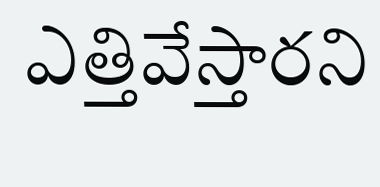ఎత్తివేస్తారని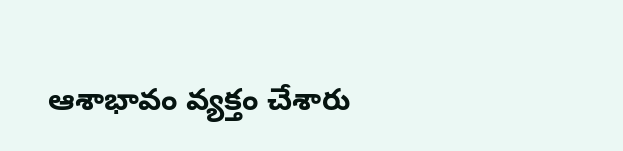ఆశాభావం వ్యక్తం చేశారు